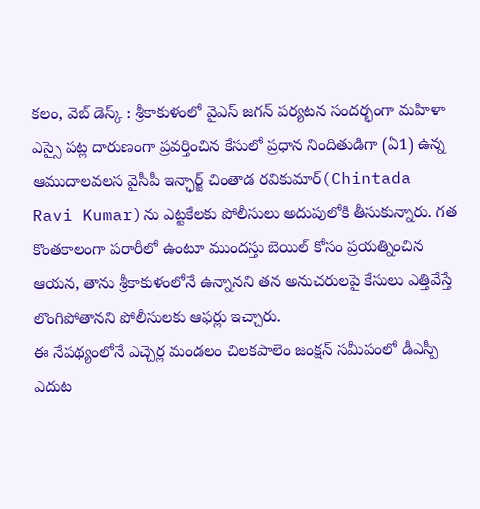కలం, వెబ్ డెస్క్ : శ్రీకాకుళంలో వైఎస్ జగన్ పర్యటన సందర్భంగా మహిళా ఎస్సై పట్ల దారుణంగా ప్రవర్తించిన కేసులో ప్రధాన నిందితుడిగా (ఏ1) ఉన్న ఆముదాలవలస వైసీపీ ఇన్ఛార్జ్ చింతాడ రవికుమార్(Chintada Ravi Kumar)ను ఎట్టకేలకు పోలీసులు అదుపులోకి తీసుకున్నారు. గత కొంతకాలంగా పరారీలో ఉంటూ ముందస్తు బెయిల్ కోసం ప్రయత్నించిన ఆయన, తాను శ్రీకాకుళంలోనే ఉన్నానని తన అనుచరులపై కేసులు ఎత్తివేస్తే లొంగిపోతానని పోలీసులకు ఆఫర్లు ఇచ్చారు.
ఈ నేపథ్యంలోనే ఎచ్చెర్ల మండలం చిలకపాలెం జంక్షన్ సమీపంలో డీఎస్పీ ఎదుట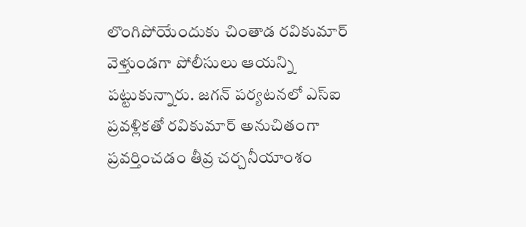లొంగిపోయేందుకు చింతాడ రవికుమార్ వెళ్తుండగా పోలీసులు ఆయన్ని పట్టుకున్నారు. జగన్ పర్యటనలో ఎస్ఐ ప్రవళ్లికతో రవికుమార్ అనుచితంగా ప్రవర్తించడం తీవ్ర చర్చనీయాంశం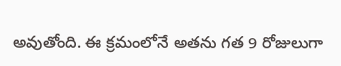అవుతోంది. ఈ క్రమంలోనే అతను గత 9 రోజులుగా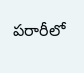పరారీలో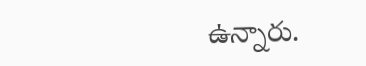ఉన్నారు.